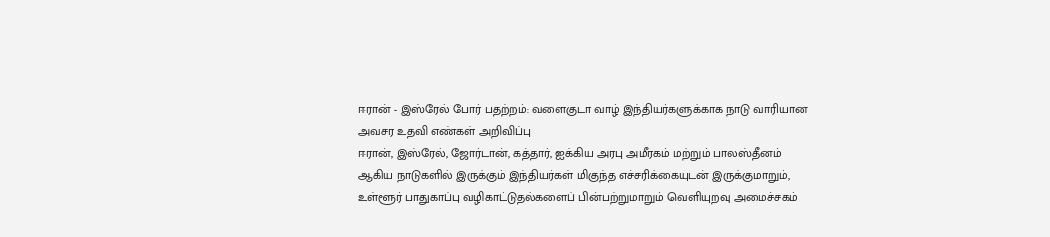ஈரான் - இஸ்ரேல் போர் பதற்றம்: வளைகுடா வாழ் இந்தியர்களுக்காக நாடு வாரியான அவசர உதவி எண்கள் அறிவிப்பு
ஈரான், இஸ்ரேல், ஜோர்டான், கத்தார், ஐக்கிய அரபு அமீரகம் மற்றும் பாலஸ்தீனம் ஆகிய நாடுகளில் இருக்கும் இந்தியர்கள் மிகுந்த எச்சரிக்கையுடன் இருக்குமாறும், உள்ளூர் பாதுகாப்பு வழிகாட்டுதல்களைப் பின்பற்றுமாறும் வெளியுறவு அமைச்சகம்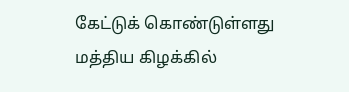கேட்டுக் கொண்டுள்ளது
மத்திய கிழக்கில்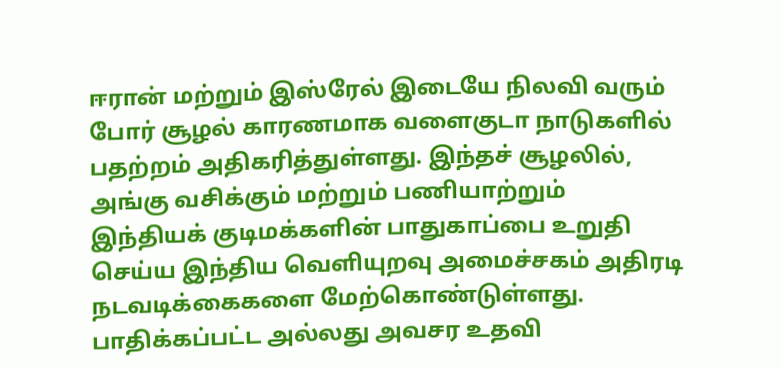ஈரான் மற்றும் இஸ்ரேல் இடையே நிலவி வரும் போர் சூழல் காரணமாக வளைகுடா நாடுகளில் பதற்றம் அதிகரித்துள்ளது. இந்தச் சூழலில், அங்கு வசிக்கும் மற்றும் பணியாற்றும் இந்தியக் குடிமக்களின் பாதுகாப்பை உறுதி செய்ய இந்திய வெளியுறவு அமைச்சகம் அதிரடி நடவடிக்கைகளை மேற்கொண்டுள்ளது.
பாதிக்கப்பட்ட அல்லது அவசர உதவி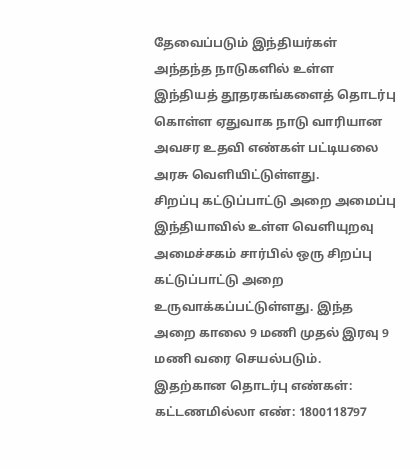தேவைப்படும் இந்தியர்கள் அந்தந்த நாடுகளில் உள்ள இந்தியத் தூதரகங்களைத் தொடர்பு கொள்ள ஏதுவாக நாடு வாரியான அவசர உதவி எண்கள் பட்டியலை அரசு வெளியிட்டுள்ளது.
சிறப்பு கட்டுப்பாட்டு அறை அமைப்பு
இந்தியாவில் உள்ள வெளியுறவு அமைச்சகம் சார்பில் ஒரு சிறப்பு கட்டுப்பாட்டு அறை உருவாக்கப்பட்டுள்ளது. இந்த அறை காலை 9 மணி முதல் இரவு 9 மணி வரை செயல்படும். இதற்கான தொடர்பு எண்கள்:
கட்டணமில்லா எண்: 1800118797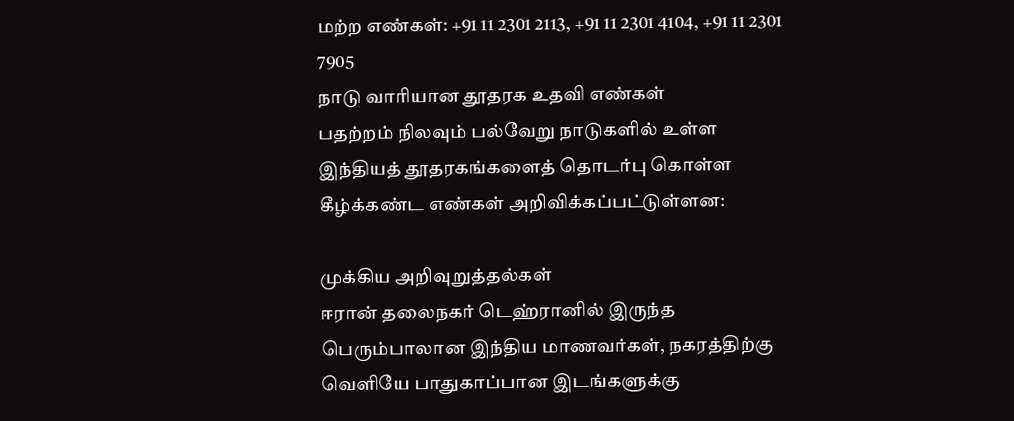மற்ற எண்கள்: +91 11 2301 2113, +91 11 2301 4104, +91 11 2301 7905
நாடு வாரியான தூதரக உதவி எண்கள்
பதற்றம் நிலவும் பல்வேறு நாடுகளில் உள்ள இந்தியத் தூதரகங்களைத் தொடர்பு கொள்ள கீழ்க்கண்ட எண்கள் அறிவிக்கப்பட்டுள்ளன:

முக்கிய அறிவுறுத்தல்கள்
ஈரான் தலைநகர் டெஹ்ரானில் இருந்த பெரும்பாலான இந்திய மாணவர்கள், நகரத்திற்கு வெளியே பாதுகாப்பான இடங்களுக்கு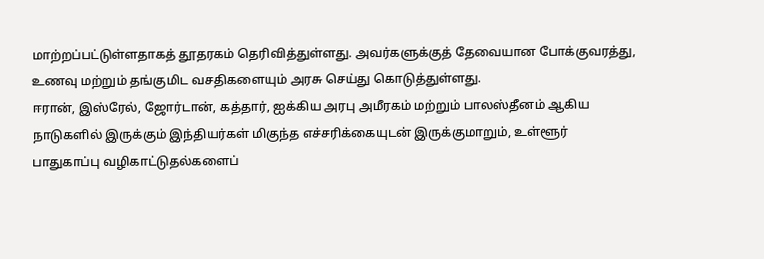மாற்றப்பட்டுள்ளதாகத் தூதரகம் தெரிவித்துள்ளது. அவர்களுக்குத் தேவையான போக்குவரத்து, உணவு மற்றும் தங்குமிட வசதிகளையும் அரசு செய்து கொடுத்துள்ளது.
ஈரான், இஸ்ரேல், ஜோர்டான், கத்தார், ஐக்கிய அரபு அமீரகம் மற்றும் பாலஸ்தீனம் ஆகிய நாடுகளில் இருக்கும் இந்தியர்கள் மிகுந்த எச்சரிக்கையுடன் இருக்குமாறும், உள்ளூர் பாதுகாப்பு வழிகாட்டுதல்களைப்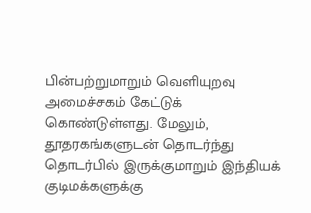பின்பற்றுமாறும் வெளியுறவு அமைச்சகம் கேட்டுக் கொண்டுள்ளது. மேலும், தூதரகங்களுடன் தொடர்ந்து தொடர்பில் இருக்குமாறும் இந்தியக் குடிமக்களுக்கு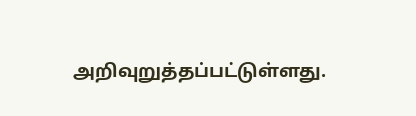அறிவுறுத்தப்பட்டுள்ளது.